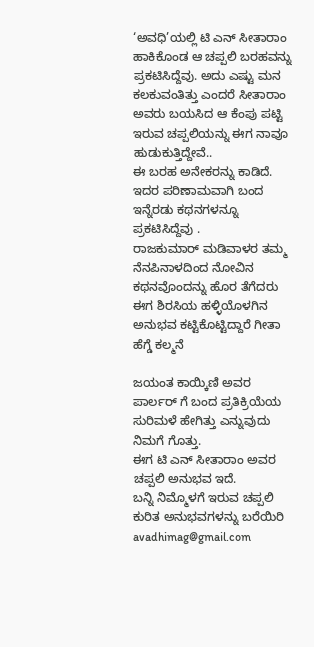‘ಅವಧಿ’ಯಲ್ಲಿ ಟಿ ಎನ್ ಸೀತಾರಾಂ ಹಾಕಿಕೊಂಡ ಆ ಚಪ್ಪಲಿ ಬರಹವನ್ನು ಪ್ರಕಟಿಸಿದ್ದೆವು. ಅದು ಎಷ್ಟು ಮನ ಕಲಕುವಂತಿತ್ತು ಎಂದರೆ ಸೀತಾರಾಂ ಅವರು ಬಯಸಿದ ಆ ಕೆಂಪು ಪಟ್ಟಿ ಇರುವ ಚಪ್ಪಲಿಯನ್ನು ಈಗ ನಾವೂ ಹುಡುಕುತ್ತಿದ್ದೇವೆ..
ಈ ಬರಹ ಅನೇಕರನ್ನು ಕಾಡಿದೆ. ಇದರ ಪರಿಣಾಮವಾಗಿ ಬಂದ ಇನ್ನೆರಡು ಕಥನಗಳನ್ನೂ ಪ್ರಕಟಿಸಿದ್ದೆವು .
ರಾಜಕುಮಾರ್ ಮಡಿವಾಳರ ತಮ್ಮ ನೆನಪಿನಾಳದಿಂದ ನೋವಿನ ಕಥನವೊಂದನ್ನು ಹೊರ ತೆಗೆದರು
ಈಗ ಶಿರಸಿಯ ಹಳ್ಳಿಯೊಳಗಿನ ಅನುಭವ ಕಟ್ಟಿಕೊಟ್ಟಿದ್ದಾರೆ ಗೀತಾ ಹೆಗ್ಡೆ ಕಲ್ಮನೆ

ಜಯಂತ ಕಾಯ್ಕಿಣಿ ಅವರ ಪಾರ್ಲರ್ ಗೆ ಬಂದ ಪ್ರತಿಕ್ರಿಯೆಯ ಸುರಿಮಳೆ ಹೇಗಿತ್ತು ಎನ್ನುವುದು ನಿಮಗೆ ಗೊತ್ತು.
ಈಗ ಟಿ ಎನ್ ಸೀತಾರಾಂ ಅವರ ಚಪ್ಪಲಿ ಅನುಭವ ಇದೆ.
ಬನ್ನಿ ನಿಮ್ಮೊಳಗೆ ಇರುವ ಚಪ್ಪಲಿ ಕುರಿತ ಅನುಭವಗಳನ್ನು ಬರೆಯಿರಿ
avadhimag@gmail.com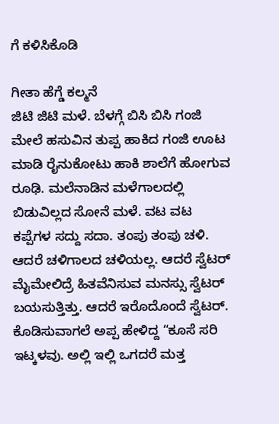ಗೆ ಕಳಿಸಿಕೊಡಿ

ಗೀತಾ ಹೆಗ್ಡೆ ಕಲ್ಮನೆ
ಜಿಟಿ ಜಿಟಿ ಮಳೆ. ಬೆಳಗ್ಗೆ ಬಿಸಿ ಬಿಸಿ ಗಂಜಿ ಮೇಲೆ ಹಸುವಿನ ತುಪ್ಪ ಹಾಕಿದ ಗಂಜಿ ಊಟ ಮಾಡಿ ರೈನುಕೋಟು ಹಾಕಿ ಶಾಲೆಗೆ ಹೋಗುವ ರೂಢಿ. ಮಲೆನಾಡಿನ ಮಳೆಗಾಲದಲ್ಲಿ ಬಿಡುವಿಲ್ಲದ ಸೋನೆ ಮಳೆ. ವಟ ವಟ ಕಪ್ಪೆಗಳ ಸದ್ದು ಸದಾ. ತಂಪು ತಂಪು ಚಳಿ. ಆದರೆ ಚಳಿಗಾಲದ ಚಳಿಯಲ್ಲ. ಆದರೆ ಸ್ವೆಟರ್ ಮೈಮೇಲಿದ್ರೆ ಹಿತವೆನಿಸುವ ಮನಸ್ಸು ಸ್ವೆಟರ್ ಬಯಸುತ್ತಿತ್ತು. ಆದರೆ ಇರೊದೊಂದೆ ಸ್ವೆಟರ್. ಕೊಡಿಸುವಾಗಲೆ ಅಪ್ಪ ಹೇಳಿದ್ದ “ಕೂಸೆ ಸರಿ ಇಟ್ಕಳವು. ಅಲ್ಲಿ ಇಲ್ಲಿ ಒಗದರೆ ಮತ್ತ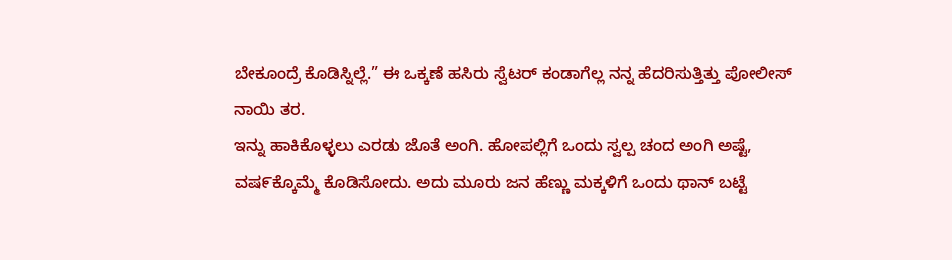ಬೇಕೂಂದ್ರೆ ಕೊಡಿಸ್ನಿಲ್ಲೆ.” ಈ ಒಕ್ಕಣೆ ಹಸಿರು ಸ್ವೆಟರ್ ಕಂಡಾಗೆಲ್ಲ ನನ್ನ ಹೆದರಿಸುತ್ತಿತ್ತು ಪೋಲೀಸ್ ನಾಯಿ ತರ.
ಇನ್ನು ಹಾಕಿಕೊಳ್ಳಲು ಎರಡು ಜೊತೆ ಅಂಗಿ. ಹೋಪಲ್ಲಿಗೆ ಒಂದು ಸ್ವಲ್ಪ ಚಂದ ಅಂಗಿ ಅಷ್ಟೆ, ವಷ೯ಕ್ಕೊಮ್ಮೆ ಕೊಡಿಸೋದು. ಅದು ಮೂರು ಜನ ಹೆಣ್ಣು ಮಕ್ಕಳಿಗೆ ಒಂದು ಥಾನ್ ಬಟ್ಟೆ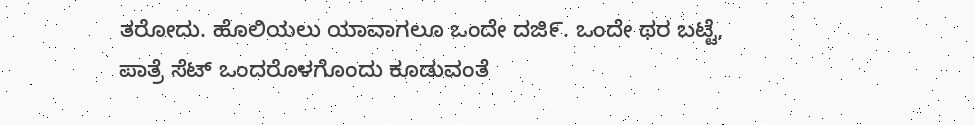ತರೋದು. ಹೊಲಿಯಲು ಯಾವಾಗಲೂ ಒಂದೇ ದಜಿ೯. ಒಂದೇ ಥರ ಬಟ್ಟೆ, ಪಾತ್ರೆ ಸೆಟ್ ಒಂದರೊಳಗೊಂದು ಕೂಡುವಂತೆ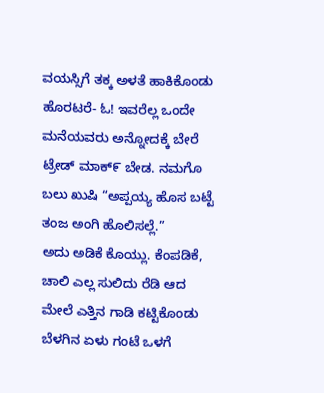ವಯಸ್ಸಿಗೆ ತಕ್ಕ ಅಳತೆ ಹಾಕಿಕೊಂಡು ಹೊರಟರೆ- ಓ! ಇವರೆಲ್ಲ ಒಂದೇ ಮನೆಯವರು ಅನ್ನೋದಕ್ಕೆ ಬೇರೆ ಟ್ರೇಡ್ ಮಾಕ್೯ ಬೇಡ. ನಮಗೊ ಬಲು ಖುಷಿ “ಅಪ್ಪಯ್ಯ ಹೊಸ ಬಟ್ಟೆ ತಂಜ ಅಂಗಿ ಹೊಲಿಸಲ್ಲೆ.”
ಅದು ಅಡಿಕೆ ಕೊಯ್ಲು. ಕೆಂಪಡಿಕೆ, ಚಾಲಿ ಎಲ್ಲ ಸುಲಿದು ರೆಡಿ ಆದ ಮೇಲೆ ಎತ್ತಿನ ಗಾಡಿ ಕಟ್ಟಿಕೊಂಡು ಬೆಳಗಿನ ಏಳು ಗಂಟೆ ಒಳಗೆ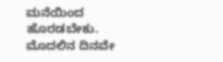ಮನೆಯಿಂದ ಹೊರಡಬೇಕು. ಮೊದಲಿನ ದಿನವೇ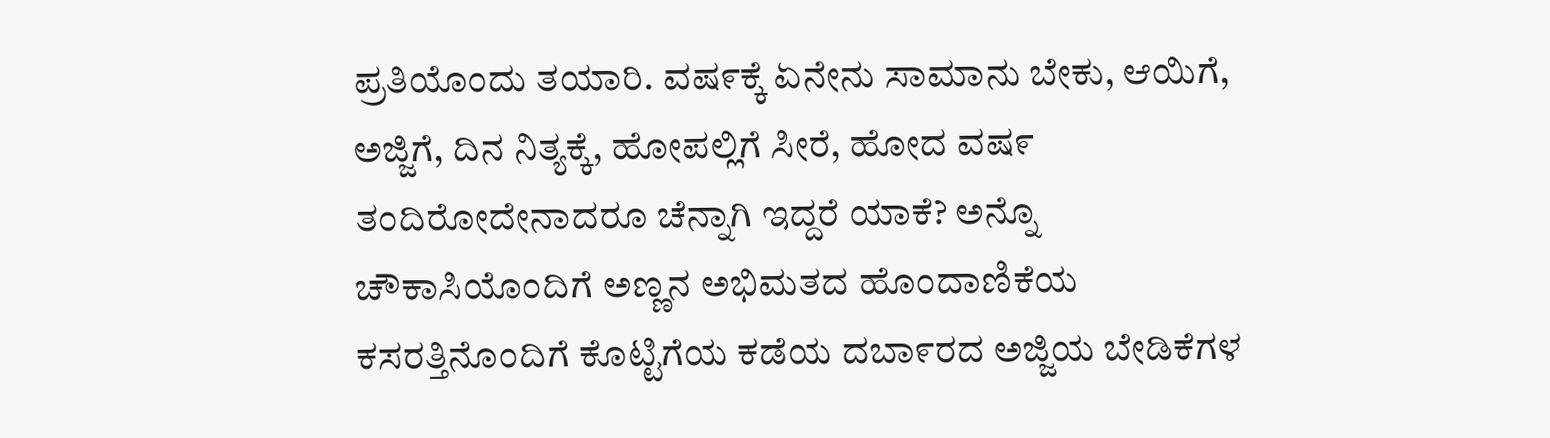ಪ್ರತಿಯೊಂದು ತಯಾರಿ. ವಷ೯ಕ್ಕೆ ಏನೇನು ಸಾಮಾನು ಬೇಕು, ಆಯಿಗೆ, ಅಜ್ಜಿಗೆ, ದಿನ ನಿತ್ಯಕ್ಕೆ, ಹೋಪಲ್ಲಿಗೆ ಸೀರೆ, ಹೋದ ವಷ೯ ತಂದಿರೋದೇನಾದರೂ ಚೆನ್ನಾಗಿ ಇದ್ದರೆ ಯಾಕೆ? ಅನ್ನೊ ಚೌಕಾಸಿಯೊಂದಿಗೆ ಅಣ್ಣನ ಅಭಿಮತದ ಹೊಂದಾಣಿಕೆಯ ಕಸರತ್ತಿನೊಂದಿಗೆ ಕೊಟ್ಟಿಗೆಯ ಕಡೆಯ ದಬಾ೯ರದ ಅಜ್ಜಿಯ ಬೇಡಿಕೆಗಳ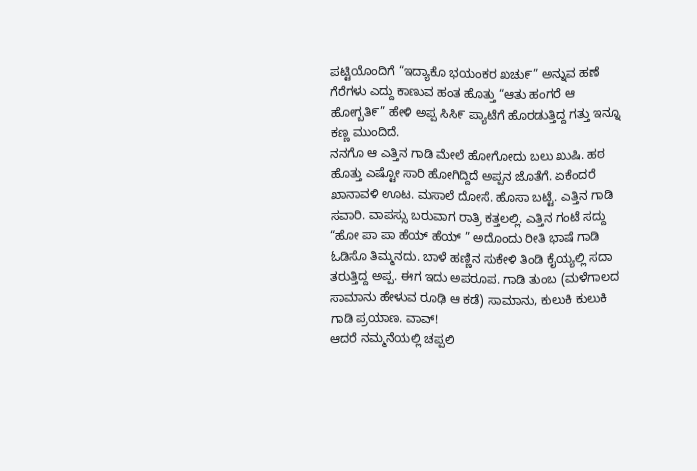ಪಟ್ಟಿಯೊಂದಿಗೆ “ಇದ್ಯಾಕೊ ಭಯಂಕರ ಖಚು೯” ಅನ್ನುವ ಹಣೆ ಗೆರೆಗಳು ಎದ್ದು ಕಾಣುವ ಹಂತ ಹೊತ್ತು “ಆತು ಹಂಗರೆ ಆ ಹೋಗ್ಬತಿ೯” ಹೇಳಿ ಅಪ್ಪ ಸಿಸಿ೯ ಪ್ಯಾಟೆಗೆ ಹೊರಡುತ್ತಿದ್ದ ಗತ್ತು ಇನ್ನೂ ಕಣ್ಣ ಮುಂದಿದೆ.
ನನಗೊ ಆ ಎತ್ತಿನ ಗಾಡಿ ಮೇಲೆ ಹೋಗೋದು ಬಲು ಖುಷಿ. ಹಠ ಹೊತ್ತು ಎಷ್ಟೋ ಸಾರಿ ಹೋಗಿದ್ದಿದೆ ಅಪ್ಪನ ಜೊತೆಗೆ. ಏಕೆಂದರೆ ಖಾನಾವಳಿ ಊಟ. ಮಸಾಲೆ ದೋಸೆ. ಹೊಸಾ ಬಟ್ಟೆ. ಎತ್ತಿನ ಗಾಡಿ ಸವಾರಿ. ವಾಪಸ್ಸು ಬರುವಾಗ ರಾತ್ರಿ ಕತ್ತಲಲ್ಲಿ. ಎತ್ತಿನ ಗಂಟೆ ಸದ್ದು “ಹೋ ಪಾ ಪಾ ಹೆಯ್ ಹೆಯ್ ” ಅದೊಂದು ರೀತಿ ಭಾಷೆ ಗಾಡಿ ಓಡಿಸೊ ತಿಮ್ಮನದು. ಬಾಳೆ ಹಣ್ಣಿನ ಸುಕೇಳಿ ತಿಂಡಿ ಕೈಯ್ಯಲ್ಲಿ ಸದಾ ತರುತ್ತಿದ್ದ ಅಪ್ಪ. ಈಗ ಇದು ಅಪರೂಪ. ಗಾಡಿ ತುಂಬ (ಮಳೆಗಾಲದ ಸಾಮಾನು ಹೇಳುವ ರೂಢಿ ಆ ಕಡೆ) ಸಾಮಾನು, ಕುಲುಕಿ ಕುಲುಕಿ ಗಾಡಿ ಪ್ರಯಾಣ. ವಾವ್!
ಆದರೆ ನಮ್ಮನೆಯಲ್ಲಿ ಚಪ್ಪಲಿ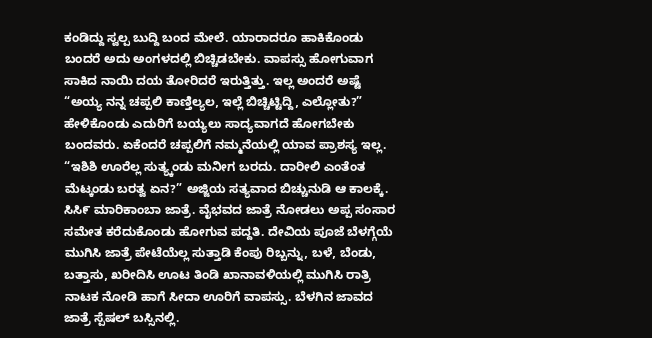ಕಂಡಿದ್ದು ಸ್ವಲ್ಪ ಬುದ್ದಿ ಬಂದ ಮೇಲೆ. ಯಾರಾದರೂ ಹಾಕಿಕೊಂಡು ಬಂದರೆ ಅದು ಅಂಗಳದಲ್ಲಿ ಬಿಚ್ಚಿಡಬೇಕು. ವಾಪಸ್ಸು ಹೋಗುವಾಗ ಸಾಕಿದ ನಾಯಿ ದಯ ತೋರಿದರೆ ಇರುತ್ತಿತ್ತು. ಇಲ್ಲ ಅಂದರೆ ಅಷ್ಟೆ “ಅಯ್ಯ ನನ್ನ ಚಪ್ಪಲಿ ಕಾಣ್ತಿಲ್ಯಲ, ಇಲ್ಲೆ ಬಿಚ್ಚಿಟ್ಟಿದ್ದಿ, ಎಲ್ಲೋತು?” ಹೇಳಿಕೊಂಡು ಎದುರಿಗೆ ಬಯ್ಯಲು ಸಾದ್ಯವಾಗದೆ ಹೋಗಬೇಕು ಬಂದವರು. ಏಕೆಂದರೆ ಚಪ್ಪಲಿಗೆ ನಮ್ಮನೆಯಲ್ಲಿ ಯಾವ ಪ್ರಾಶಸ್ಯ ಇಲ್ಲ. “ಇಶಿಶಿ ಊರೆಲ್ಲ ಸುತ್ಯ್ಕಂಡು ಮನೀಗ ಬರದು. ದಾರೀಲಿ ಎಂತೆಂತ ಮೆಟ್ಕಂಡು ಬರತ್ವ ಏನ?” ಅಜ್ಜಿಯ ಸತ್ಯವಾದ ಬಿಚ್ಚುನುಡಿ ಆ ಕಾಲಕ್ಕೆ.
ಸಿಸಿ೯ ಮಾರಿಕಾಂಬಾ ಜಾತ್ರೆ. ವೈಭವದ ಜಾತ್ರೆ ನೋಡಲು ಅಪ್ಪ ಸಂಸಾರ ಸಮೇತ ಕರೆದುಕೊಂಡು ಹೋಗುವ ಪದ್ದತಿ. ದೇವಿಯ ಪೂಜೆ ಬೆಳಗ್ಗೆಯೆ ಮುಗಿಸಿ ಜಾತ್ರೆ ಪೇಟೆಯೆಲ್ಲ ಸುತ್ತಾಡಿ ಕೆಂಪು ರಿಬ್ಬನ್ನು, ಬಳೆ, ಬೆಂಡು, ಬತ್ತಾಸು, ಖರೀದಿಸಿ ಊಟ ತಿಂಡಿ ಖಾನಾವಳಿಯಲ್ಲಿ ಮುಗಿಸಿ ರಾತ್ರಿ ನಾಟಕ ನೋಡಿ ಹಾಗೆ ಸೀದಾ ಊರಿಗೆ ವಾಪಸ್ಸು. ಬೆಳಗಿನ ಜಾವದ ಜಾತ್ರೆ ಸ್ಪೆಷಲ್ ಬಸ್ಸಿನಲ್ಲಿ.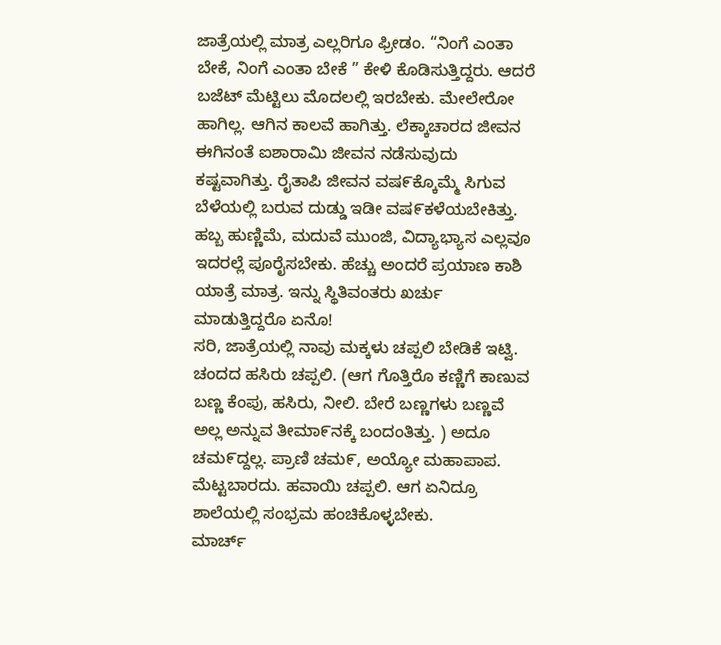ಜಾತ್ರೆಯಲ್ಲಿ ಮಾತ್ರ ಎಲ್ಲರಿಗೂ ಫ್ರೀಡಂ. “ನಿಂಗೆ ಎಂತಾ ಬೇಕೆ, ನಿಂಗೆ ಎಂತಾ ಬೇಕೆ ” ಕೇಳಿ ಕೊಡಿಸುತ್ತಿದ್ದರು. ಆದರೆ ಬಜೆಟ್ ಮೆಟ್ಟಿಲು ಮೊದಲಲ್ಲಿ ಇರಬೇಕು. ಮೇಲೇರೋ ಹಾಗಿಲ್ಲ. ಆಗಿನ ಕಾಲವೆ ಹಾಗಿತ್ತು. ಲೆಕ್ಕಾಚಾರದ ಜೀವನ ಈಗಿನಂತೆ ಐಶಾರಾಮಿ ಜೀವನ ನಡೆಸುವುದು ಕಷ್ಟವಾಗಿತ್ತು. ರೈತಾಪಿ ಜೀವನ ವಷ೯ಕ್ಕೊಮ್ಮೆ ಸಿಗುವ ಬೆಳೆಯಲ್ಲಿ ಬರುವ ದುಡ್ಡು ಇಡೀ ವಷ೯ಕಳೆಯಬೇಕಿತ್ತು. ಹಬ್ಬ ಹುಣ್ಣಿಮೆ, ಮದುವೆ ಮುಂಜಿ, ವಿದ್ಯಾಭ್ಯಾಸ ಎಲ್ಲವೂ ಇದರಲ್ಲೆ ಪೂರೈಸಬೇಕು. ಹೆಚ್ಚು ಅಂದರೆ ಪ್ರಯಾಣ ಕಾಶಿ ಯಾತ್ರೆ ಮಾತ್ರ. ಇನ್ನು ಸ್ಥಿತಿವಂತರು ಖರ್ಚು ಮಾಡುತ್ತಿದ್ದರೊ ಏನೊ!
ಸರಿ, ಜಾತ್ರೆಯಲ್ಲಿ ನಾವು ಮಕ್ಕಳು ಚಪ್ಪಲಿ ಬೇಡಿಕೆ ಇಟ್ವಿ. ಚಂದದ ಹಸಿರು ಚಪ್ಪಲಿ. (ಆಗ ಗೊತ್ತಿರೊ ಕಣ್ಣಿಗೆ ಕಾಣುವ ಬಣ್ಣ ಕೆಂಪು, ಹಸಿರು, ನೀಲಿ. ಬೇರೆ ಬಣ್ಣಗಳು ಬಣ್ಣವೆ ಅಲ್ಲ ಅನ್ನುವ ತೀಮಾ೯ನಕ್ಕೆ ಬಂದಂತಿತ್ತು. ) ಅದೂ ಚಮ೯ದ್ದಲ್ಲ. ಪ್ರಾಣಿ ಚಮ೯, ಅಯ್ಯೋ ಮಹಾಪಾಪ. ಮೆಟ್ಟಬಾರದು. ಹವಾಯಿ ಚಪ್ಪಲಿ. ಆಗ ಏನಿದ್ರೂ ಶಾಲೆಯಲ್ಲಿ ಸಂಭ್ರಮ ಹಂಚಿಕೊಳ್ಳಬೇಕು.
ಮಾರ್ಚ್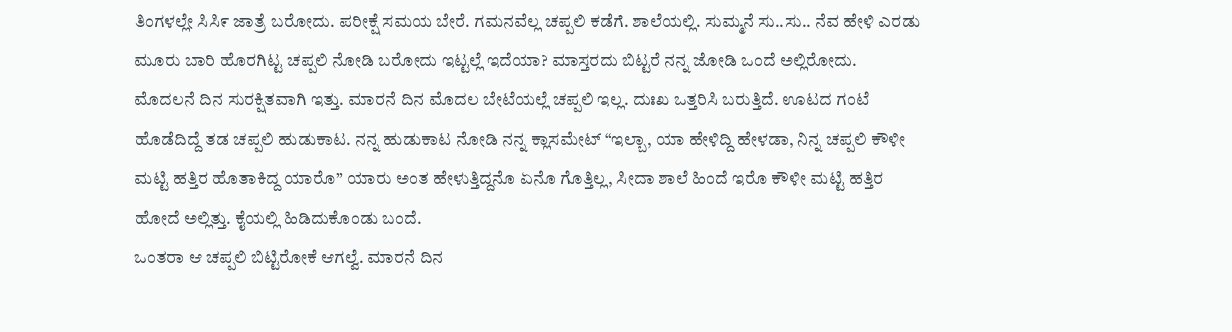ತಿಂಗಳಲ್ಲೇ ಸಿಸಿ೯ ಜಾತ್ರೆ ಬರೋದು. ಪರೀಕ್ಷೆ ಸಮಯ ಬೇರೆ. ಗಮನವೆಲ್ಲ ಚಪ್ಪಲಿ ಕಡೆಗೆ. ಶಾಲೆಯಲ್ಲಿ. ಸುಮ್ಮನೆ ಸು..ಸು.. ನೆವ ಹೇಳಿ ಎರಡು ಮೂರು ಬಾರಿ ಹೊರಗಿಟ್ಟ ಚಪ್ಪಲಿ ನೋಡಿ ಬರೋದು ಇಟ್ಟಲ್ಲೆ ಇದೆಯಾ? ಮಾಸ್ತರದು ಬಿಟ್ಟರೆ ನನ್ನ ಜೋಡಿ ಒಂದೆ ಅಲ್ಲಿರೋದು. ಮೊದಲನೆ ದಿನ ಸುರಕ್ಷಿತವಾಗಿ ಇತ್ತು. ಮಾರನೆ ದಿನ ಮೊದಲ ಬೇಟೆಯಲ್ಲೆ ಚಪ್ಪಲಿ ಇಲ್ಲ. ದುಃಖ ಒತ್ತರಿಸಿ ಬರುತ್ತಿದೆ. ಊಟದ ಗಂಟೆ ಹೊಡೆದಿದ್ದೆ ತಡ ಚಪ್ಪಲಿ ಹುಡುಕಾಟ. ನನ್ನ ಹುಡುಕಾಟ ನೋಡಿ ನನ್ನ ಕ್ಲಾಸಮೇಟ್ “ಇಲ್ಬಾ, ಯಾ ಹೇಳಿದ್ದಿ ಹೇಳಡಾ, ನಿನ್ನ ಚಪ್ಪಲಿ ಕೌಳೀ ಮಟ್ಟಿ ಹತ್ತಿರ ಹೊತಾಕಿದ್ದ ಯಾರೊ” ಯಾರು ಅಂತ ಹೇಳುತ್ತಿದ್ದನೊ ಏನೊ ಗೊತ್ತಿಲ್ಲ, ಸೀದಾ ಶಾಲೆ ಹಿಂದೆ ಇರೊ ಕೌಳೀ ಮಟ್ಟಿ ಹತ್ತಿರ ಹೋದೆ ಅಲ್ಲಿತ್ತು. ಕೈಯಲ್ಲಿ ಹಿಡಿದುಕೊಂಡು ಬಂದೆ.
ಒಂತರಾ ಆ ಚಪ್ಪಲಿ ಬಿಟ್ಟಿರೋಕೆ ಆಗಲ್ವೆ. ಮಾರನೆ ದಿನ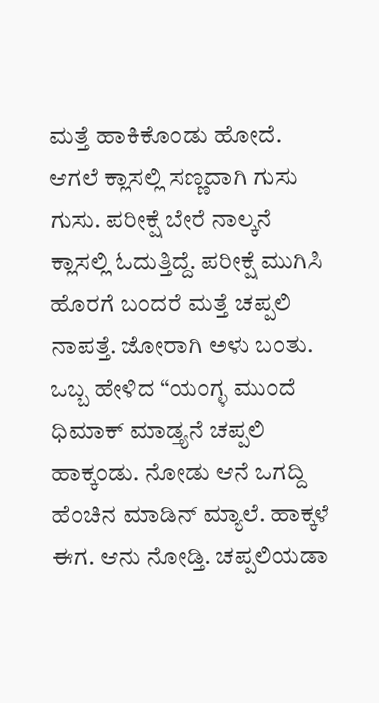ಮತ್ತೆ ಹಾಕಿಕೊಂಡು ಹೋದೆ. ಆಗಲೆ ಕ್ಲಾಸಲ್ಲಿ ಸಣ್ಣದಾಗಿ ಗುಸು ಗುಸು. ಪರೀಕ್ಷೆ ಬೇರೆ ನಾಲ್ಕನೆ ಕ್ಲಾಸಲ್ಲಿ ಓದುತ್ತಿದ್ದೆ. ಪರೀಕ್ಷೆ ಮುಗಿಸಿ ಹೊರಗೆ ಬಂದರೆ ಮತ್ತೆ ಚಪ್ಪಲಿ ನಾಪತ್ತೆ. ಜೋರಾಗಿ ಅಳು ಬಂತು. ಒಬ್ಬ ಹೇಳಿದ “ಯಂಗ್ಳ ಮುಂದೆ ಧಿಮಾಕ್ ಮಾಡ್ತ್ಯನೆ ಚಪ್ಪಲಿ ಹಾಕ್ಕಂಡು. ನೋಡು ಆನೆ ಒಗದ್ದಿ ಹೆಂಚಿನ ಮಾಡಿನ್ ಮ್ಯಾಲೆ. ಹಾಕ್ಕಳೆ ಈಗ. ಆನು ನೋಡ್ತಿ. ಚಪ್ಪಲಿಯಡಾ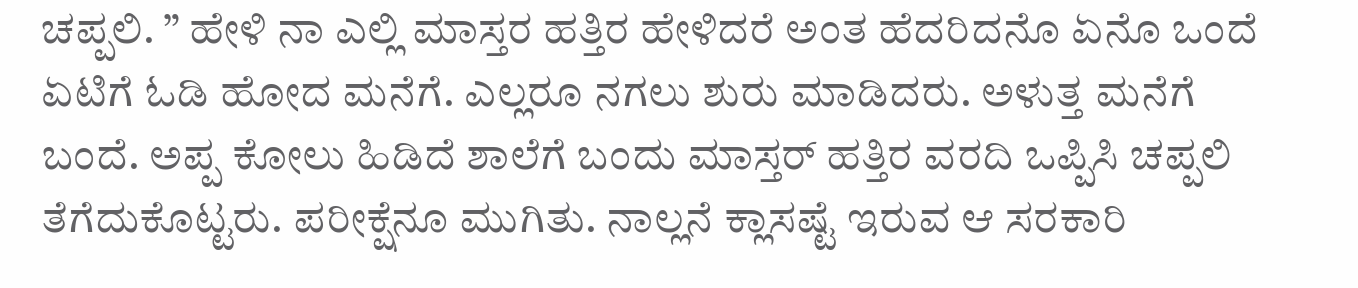ಚಪ್ಪಲಿ. ” ಹೇಳಿ ನಾ ಎಲ್ಲಿ ಮಾಸ್ತರ ಹತ್ತಿರ ಹೇಳಿದರೆ ಅಂತ ಹೆದರಿದನೊ ಏನೊ ಒಂದೆ ಏಟಿಗೆ ಓಡಿ ಹೋದ ಮನೆಗೆ. ಎಲ್ಲರೂ ನಗಲು ಶುರು ಮಾಡಿದರು. ಅಳುತ್ತ ಮನೆಗೆ ಬಂದೆ. ಅಪ್ಪ ಕೋಲು ಹಿಡಿದೆ ಶಾಲೆಗೆ ಬಂದು ಮಾಸ್ತರ್ ಹತ್ತಿರ ವರದಿ ಒಪ್ಪಿಸಿ ಚಪ್ಪಲಿ ತೆಗೆದುಕೊಟ್ಟರು. ಪರೀಕ್ಷೆನೂ ಮುಗಿತು. ನಾಲ್ಲನೆ ಕ್ಲಾಸಷ್ಟೆ ಇರುವ ಆ ಸರಕಾರಿ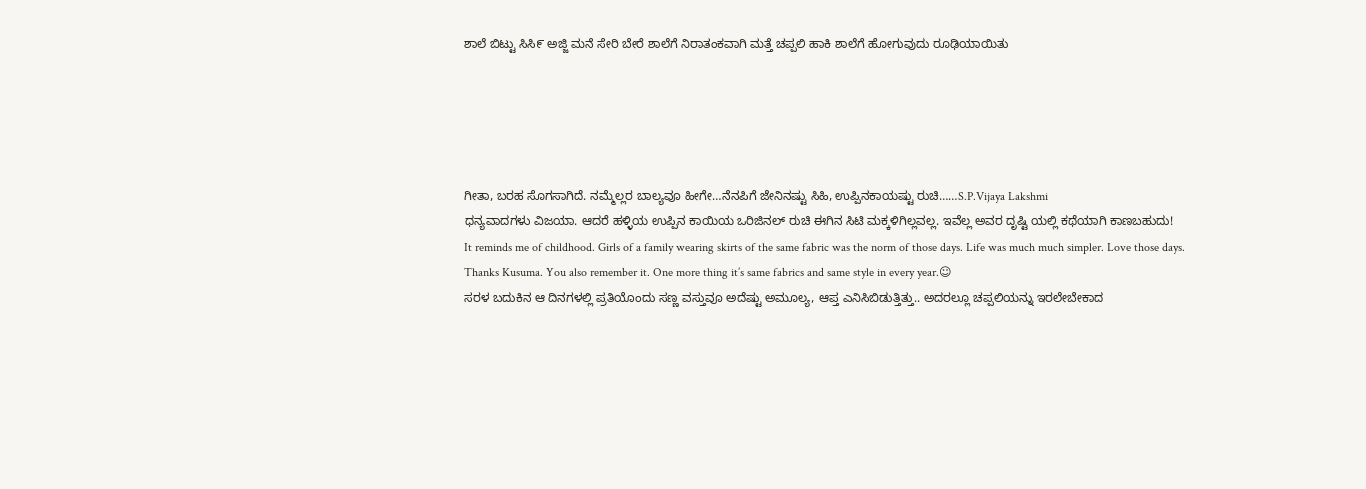ಶಾಲೆ ಬಿಟ್ಟು ಸಿಸಿ೯ ಅಜ್ಜಿ ಮನೆ ಸೇರಿ ಬೇರೆ ಶಾಲೆಗೆ ನಿರಾತಂಕವಾಗಿ ಮತ್ತೆ ಚಪ್ಪಲಿ ಹಾಕಿ ಶಾಲೆಗೆ ಹೋಗುವುದು ರೂಢಿಯಾಯಿತು





ಗೀತಾ, ಬರಹ ಸೊಗಸಾಗಿದೆ. ನಮ್ಮೆಲ್ಲರ ಬಾಲ್ಯವೂ ಹೀಗೇ…ನೆನಪಿಗೆ ಜೇನಿನಷ್ಟು ಸಿಹಿ, ಉಪ್ಪಿನಕಾಯಷ್ಟು ರುಚಿ……S.P.Vijaya Lakshmi
ಧನ್ಯವಾದಗಳು ವಿಜಯಾ. ಆದರೆ ಹಳ್ಳಿಯ ಉಪ್ಪಿನ ಕಾಯಿಯ ಒರಿಜಿನಲ್ ರುಚಿ ಈಗಿನ ಸಿಟಿ ಮಕ್ಕಳಿಗಿಲ್ಲವಲ್ಲ. ಇವೆಲ್ಲ ಅವರ ದೃಷ್ಟಿ ಯಲ್ಲಿ ಕಥೆಯಾಗಿ ಕಾಣಬಹುದು!
It reminds me of childhood. Girls of a family wearing skirts of the same fabric was the norm of those days. Life was much much simpler. Love those days.
Thanks Kusuma. You also remember it. One more thing it’s same fabrics and same style in every year.☺
ಸರಳ ಬದುಕಿನ ಆ ದಿನಗಳಲ್ಲಿ ಪ್ರತಿಯೊಂದು ಸಣ್ಣ ವಸ್ತುವೂ ಅದೆಷ್ಟು ಅಮೂಲ್ಯ, ಆಪ್ತ ಎನಿಸಿಬಿಡುತ್ತಿತ್ತು.. ಅದರಲ್ಲೂ ಚಪ್ಪಲಿಯನ್ನು ಇರಲೇಬೇಕಾದ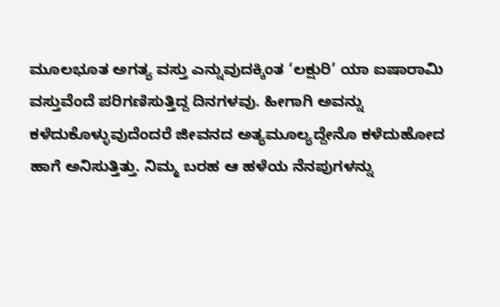ಮೂಲಭೂತ ಅಗತ್ಯ ವಸ್ತು ಎನ್ನುವುದಕ್ಕಿಂತ ‘ಲಕ್ಷುರಿ’ ಯಾ ಐಷಾರಾಮಿ ವಸ್ತುವೆಂದೆ ಪರಿಗಣಿಸುತ್ತಿದ್ದ ದಿನಗಳವು. ಹೀಗಾಗಿ ಅವನ್ನು ಕಳೆದುಕೊಳ್ಳುವುದೆಂದರೆ ಜೀವನದ ಅತ್ಯಮೂಲ್ಯದ್ದೇನೊ ಕಳೆದುಹೋದ ಹಾಗೆ ಅನಿಸುತ್ತಿತ್ತು. ನಿಮ್ಮ ಬರಹ ಆ ಹಳೆಯ ನೆನಪುಗಳನ್ನು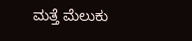ಮತ್ತೆ ಮೆಲುಕು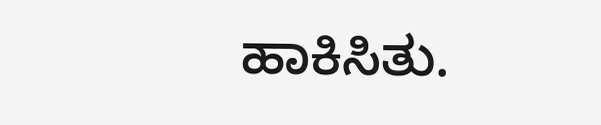ಹಾಕಿಸಿತು.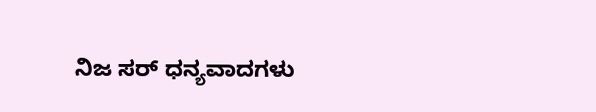ನಿಜ ಸರ್ ಧನ್ಯವಾದಗಳು